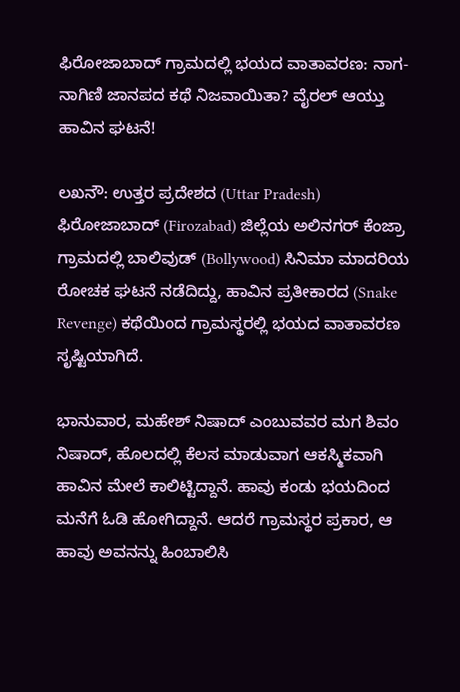ಫಿರೋಜಾಬಾದ್ ಗ್ರಾಮದಲ್ಲಿ ಭಯದ ವಾತಾವರಣ: ನಾಗ-ನಾಗಿಣಿ ಜಾನಪದ ಕಥೆ ನಿಜವಾಯಿತಾ? ವೈರಲ್ ಆಯ್ತು ಹಾವಿನ ಘಟನೆ!

ಲಖನೌ: ಉತ್ತರ ಪ್ರದೇಶದ (Uttar Pradesh) ಫಿರೋಜಾಬಾದ್ (Firozabad) ಜಿಲ್ಲೆಯ ಅಲಿನಗರ್ ಕೆಂಜ್ರಾ ಗ್ರಾಮದಲ್ಲಿ ಬಾಲಿವುಡ್ (Bollywood) ಸಿನಿಮಾ ಮಾದರಿಯ ರೋಚಕ ಘಟನೆ ನಡೆದಿದ್ದು, ಹಾವಿನ ಪ್ರತೀಕಾರದ (Snake Revenge) ಕಥೆಯಿಂದ ಗ್ರಾಮಸ್ಥರಲ್ಲಿ ಭಯದ ವಾತಾವರಣ ಸೃಷ್ಟಿಯಾಗಿದೆ.

ಭಾನುವಾರ, ಮಹೇಶ್ ನಿಷಾದ್ ಎಂಬುವವರ ಮಗ ಶಿವಂ ನಿಷಾದ್, ಹೊಲದಲ್ಲಿ ಕೆಲಸ ಮಾಡುವಾಗ ಆಕಸ್ಮಿಕವಾಗಿ ಹಾವಿನ ಮೇಲೆ ಕಾಲಿಟ್ಟಿದ್ದಾನೆ. ಹಾವು ಕಂಡು ಭಯದಿಂದ ಮನೆಗೆ ಓಡಿ ಹೋಗಿದ್ದಾನೆ. ಆದರೆ ಗ್ರಾಮಸ್ಥರ ಪ್ರಕಾರ, ಆ ಹಾವು ಅವನನ್ನು ಹಿಂಬಾಲಿಸಿ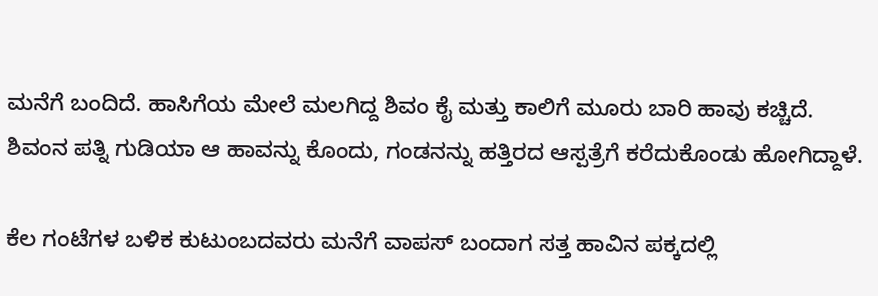ಮನೆಗೆ ಬಂದಿದೆ. ಹಾಸಿಗೆಯ ಮೇಲೆ ಮಲಗಿದ್ದ ಶಿವಂ ಕೈ ಮತ್ತು ಕಾಲಿಗೆ ಮೂರು ಬಾರಿ ಹಾವು ಕಚ್ಚಿದೆ. ಶಿವಂನ ಪತ್ನಿ ಗುಡಿಯಾ ಆ ಹಾವನ್ನು ಕೊಂದು, ಗಂಡನನ್ನು ಹತ್ತಿರದ ಆಸ್ಪತ್ರೆಗೆ ಕರೆದುಕೊಂಡು ಹೋಗಿದ್ದಾಳೆ.

ಕೆಲ ಗಂಟೆಗಳ ಬಳಿಕ ಕುಟುಂಬದವರು ಮನೆಗೆ ವಾಪಸ್ ಬಂದಾಗ ಸತ್ತ ಹಾವಿನ ಪಕ್ಕದಲ್ಲಿ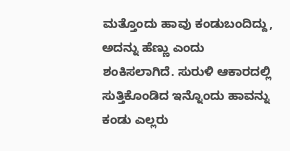ಮತ್ತೊಂದು ಹಾವು ಕಂಡುಬಂದಿದ್ದು, ಅದನ್ನು ಹೆಣ್ಣು ಎಂದು ಶಂಕಿಸಲಾಗಿದೆ. ಸುರುಳಿ ಆಕಾರದಲ್ಲಿ ಸುತ್ತಿಕೊಂಡಿದ ಇನ್ನೊಂದು ಹಾವನ್ನು ಕಂಡು ಎಲ್ಲರು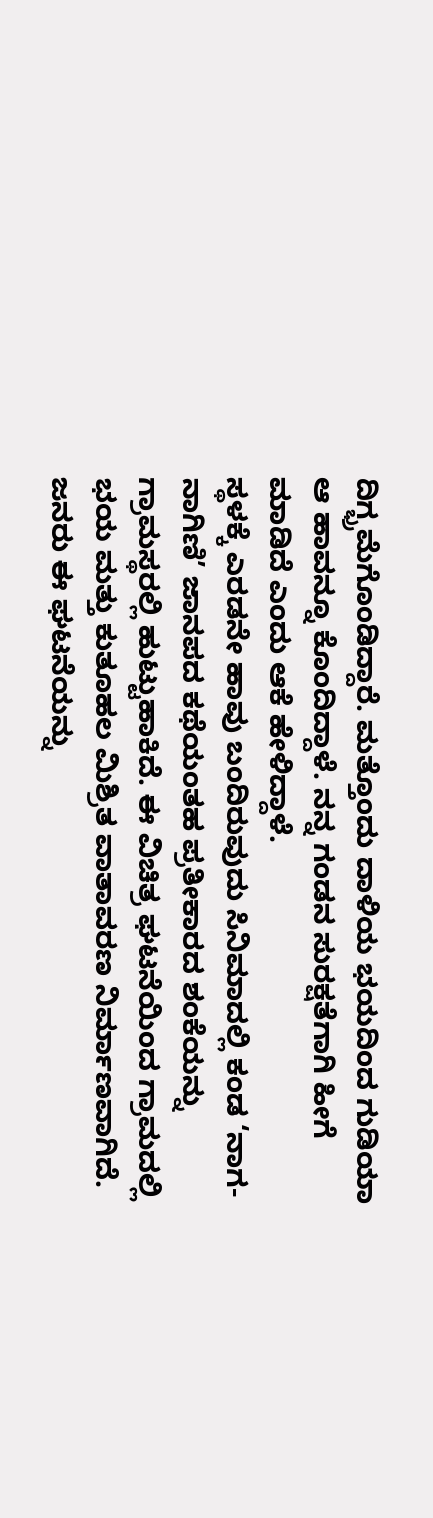ದಿಗ್ಭ್ರಮೆಗೊಂಡಿದ್ದಾರೆ. ಮತ್ತೊಂದು ದಾಳಿಯ ಭಯದಿಂದ ಗುಡಿಯಾ ಆ ಹಾವನ್ನೂ ಕೊಂದಿದ್ದಾಳೆ. ನನ್ನ ಗಂಡನ ಸುರಕ್ಷತೆಗಾಗಿ ಹೀಗೆ ಮಾಡಿದೆ ಎಂದು ಆಕೆ ಹೇಳಿದ್ದಾಳೆ.
ಸ್ಥಳಕ್ಕೆ ಎರಡನೇ ಹಾವು ಬಂದಿರುವುದು ಸಿನಿಮಾದಲ್ಲಿ ಕಂಡ ‘ನಾಗ-ನಾಗಿಣಿ’ ಜಾನಪದ ಕಥೆಯಂತಹ ಪ್ರತೀಕಾರದ ಶಂಕೆಯನ್ನು ಗ್ರಾಮಸ್ಥರಲ್ಲಿ ಹುಟ್ಟುಹಾಕಿದೆ. ಈ ವಿಚಿತ್ರ ಘಟನೆಯಿಂದ ಗ್ರಾಮದಲ್ಲಿ ಭಯ ಮತ್ತು ಕುತೂಹಲ ಮಿಶ್ರಿತ ವಾತಾವರಣ ನಿರ್ಮಾಣವಾಗಿದೆ. ಜನರು ಈ ಘಟನೆಯನ್ನು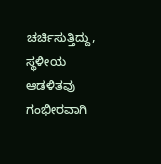ಚರ್ಚಿಸುತ್ತಿದ್ದು, ಸ್ಥಳೀಯ ಆಡಳಿತವು ಗಂಭೀರವಾಗಿ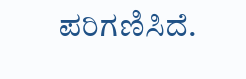ಪರಿಗಣಿಸಿದೆ.